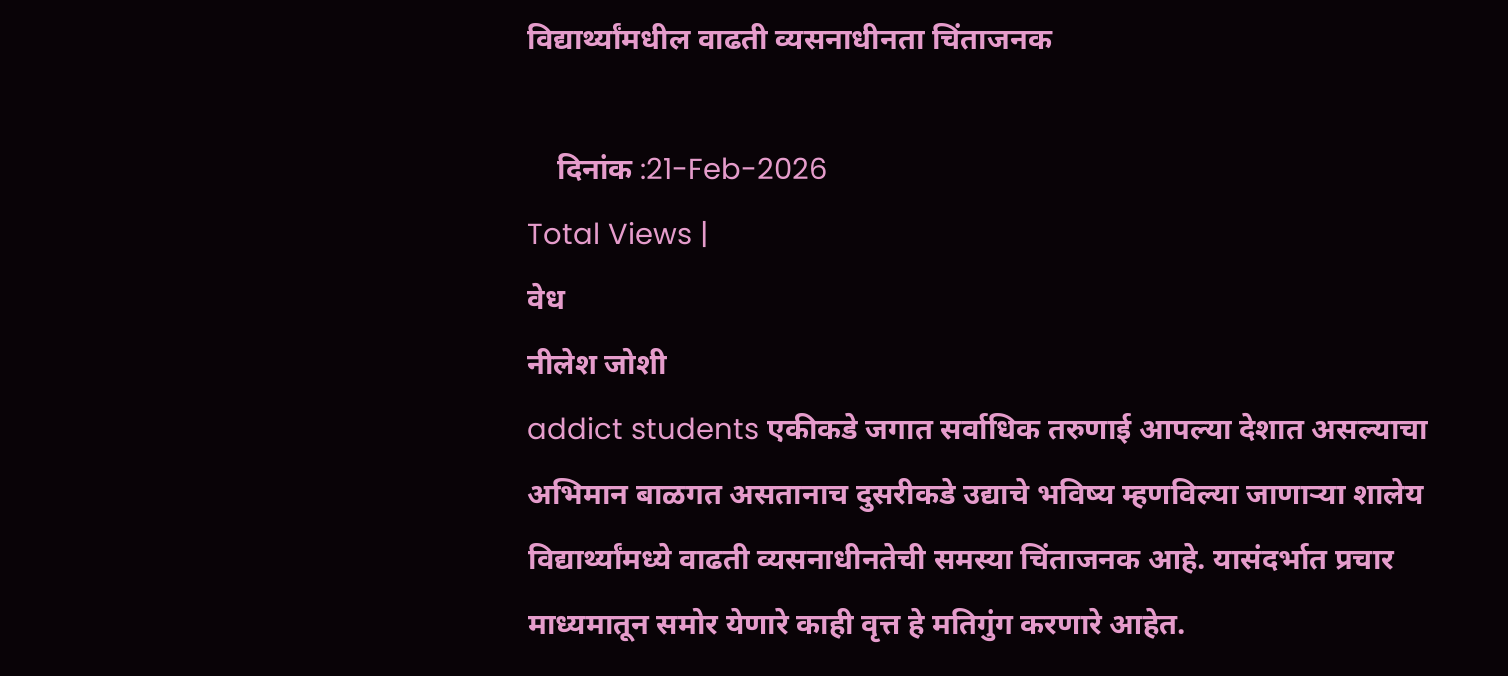विद्यार्थ्यांमधील वाढती व्यसनाधीनता चिंताजनक

    दिनांक :21-Feb-2026
Total Views |
वेध
नीलेश जोशी
addict students एकीकडे जगात सर्वाधिक तरुणाई आपल्या देशात असल्याचा अभिमान बाळगत असतानाच दुसरीकडे उद्याचे भविष्य म्हणविल्या जाणाऱ्या शालेय विद्यार्थ्यांमध्ये वाढती व्यसनाधीनतेची समस्या चिंताजनक आहे. यासंदर्भात प्रचार माध्यमातून समोर येणारे काही वृत्त हे मतिगुंग करणारे आहेत.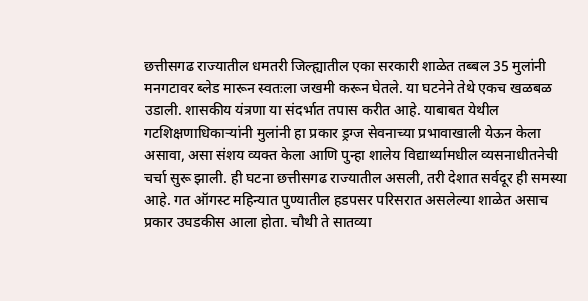छत्तीसगढ राज्यातील धमतरी जिल्ह्यातील एका सरकारी शाळेत तब्बल 35 मुलांनी मनगटावर ब्लेड मारून स्वतःला जखमी करून घेतले. या घटनेने तेथे एकच खळबळ उडाली. शासकीय यंत्रणा या संदर्भात तपास करीत आहे. याबाबत येथील गटशिक्षणाधिकाऱ्यांनी मुलांनी हा प्रकार ड्रग्ज सेवनाच्या प्रभावाखाली येऊन केला असावा, असा संशय व्यक्त केला आणि पुन्हा शालेय विद्यार्थ्यामधील व्यसनाधीतनेची चर्चा सुरू झाली. ही घटना छत्तीसगढ राज्यातील असली, तरी देशात सर्वदूर ही समस्या आहे. गत ऑगस्ट महिन्यात पुण्यातील हडपसर परिसरात असलेल्या शाळेत असाच प्रकार उघडकीस आला होता. चौथी ते सातव्या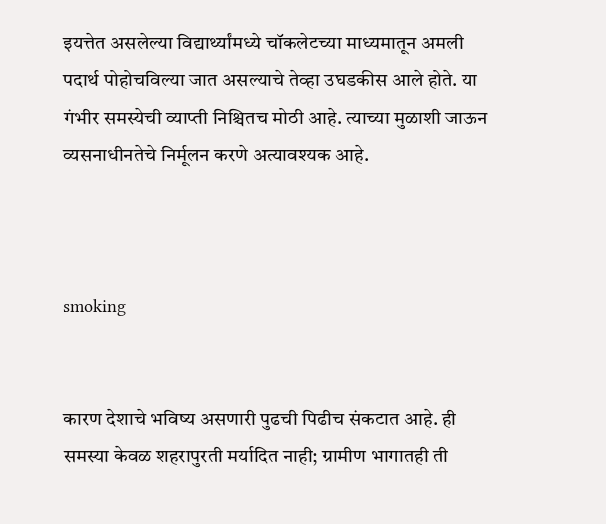इयत्तेत असलेल्या विद्यार्थ्यांमध्ये चॉकलेटच्या माध्यमातून अमली पदार्थ पोहोचविल्या जात असल्याचे तेव्हा उघडकीस आले होते. या गंभीर समस्येची व्याप्ती निश्चितच मोठी आहे. त्याच्या मुळाशी जाऊन व्यसनाधीनतेचे निर्मूलन करणे अत्यावश्यक आहे.



smoking


कारण देशाचे भविष्य असणारी पुढची पिढीच संकटात आहे. ही समस्या केवळ शहरापुरती मर्यादित नाही; ग्रामीण भागातही ती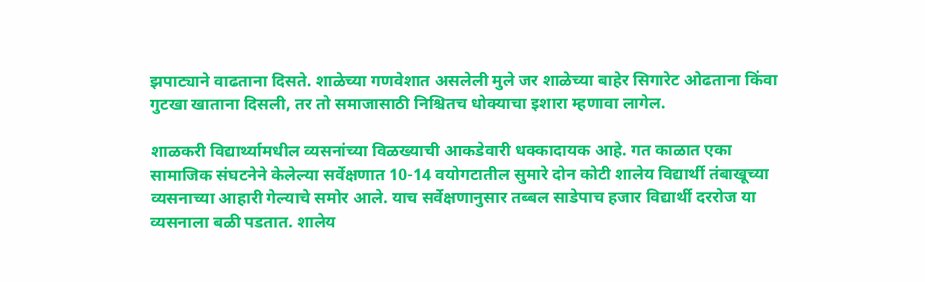झपाट्याने वाढताना दिसते. शाळेच्या गणवेशात असलेली मुले जर शाळेच्या बाहेर सिगारेट ओढताना किंवा गुटखा खाताना दिसली, तर तो समाजासाठी निश्चितच धोक्याचा इशारा म्हणावा लागेल.

शाळकरी विद्यार्थ्यामधील व्यसनांच्या विळख्याची आकडेवारी धक्कादायक आहे. गत काळात एका सामाजिक संघटनेने केलेल्या सर्वेक्षणात 10-14 वयोगटातील सुमारे दोन कोटी शालेय विद्यार्थी तंबाखूच्या व्यसनाच्या आहारी गेल्याचे समोर आले. याच सर्वेक्षणानुसार तब्बल साडेपाच हजार विद्यार्थी दररोज या व्यसनाला बळी पडतात. शालेय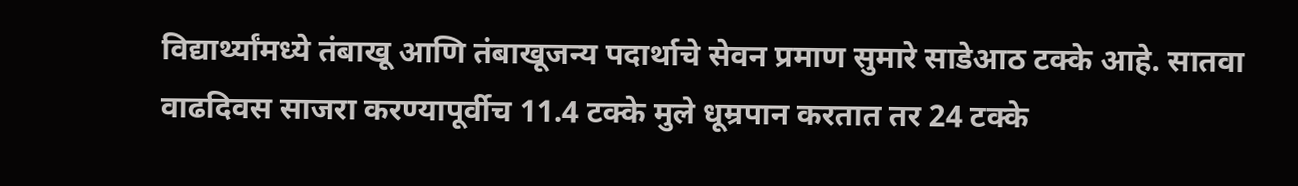विद्यार्थ्यांमध्ये तंबाखू आणि तंबाखूजन्य पदार्थाचे सेवन प्रमाण सुमारे साडेआठ टक्के आहे. सातवा वाढदिवस साजरा करण्यापूर्वीच 11.4 टक्के मुले धूम्रपान करतात तर 24 टक्के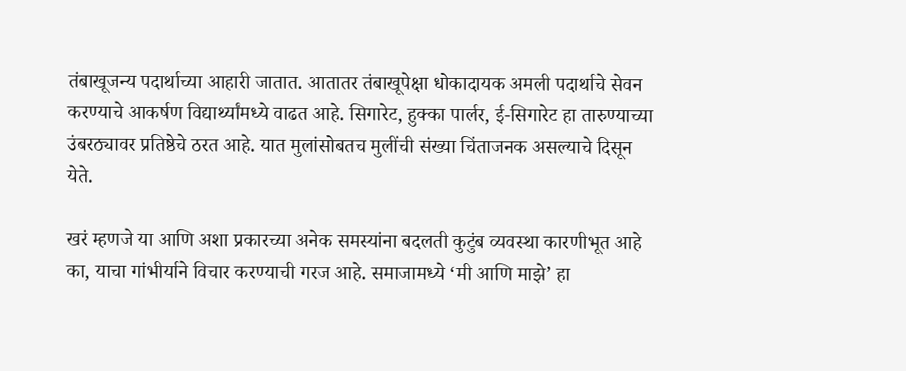तंबाखूजन्य पदार्थाच्या आहारी जातात. आतातर तंबाखूपेक्षा धोकादायक अमली पदार्थाचे सेवन करण्याचे आकर्षण विद्यार्थ्यांमध्ये वाढत आहे. सिगारेट, हुक्का पार्लर, ई-सिगारेट हा तारुण्याच्या उंबरठ्यावर प्रतिष्ठेचे ठरत आहे. यात मुलांसोबतच मुलींची संख्या चिंताजनक असल्याचे दिसून येते.

खरं म्हणजे या आणि अशा प्रकारच्या अनेक समस्यांना बदलती कुटुंब व्यवस्था कारणीभूत आहे का, याचा गांभीर्याने विचार करण्याची गरज आहे. समाजामध्ये ‘मी आणि माझे’ हा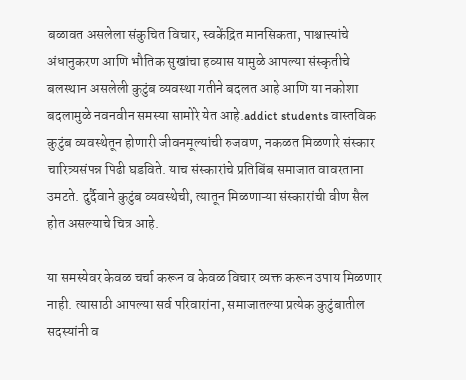बळावत असलेला संकुचित विचार, स्वकेंद्रित मानसिकता, पाश्चात्त्यांचे अंधानुकरण आणि भौतिक सुखांचा हव्यास यामुळे आपल्या संस्कृतीचे बलस्थान असलेली कुटुंब व्यवस्था गतीने बदलत आहे आणि या नकोशा बदलामुळे नवनवीन समस्या सामोरे येत आहे.addict students वास्तविक कुटुंब व्यवस्थेतून होणारी जीवनमूल्यांची रुजवण, नकळत मिळणारे संस्कार चारित्र्यसंपन्न पिढी घडविते. याच संस्कारांचे प्रतिबिंब समाजात वावरताना उमटते. दुर्दैवाने कुटुंब व्यवस्थेची, त्यातून मिळणाऱ्या संस्कारांची वीण सैल होत असल्याचे चित्र आहे.

या समस्येवर केवळ चर्चा करून व केवळ विचार व्यक्त करून उपाय मिळणार नाही. त्यासाठी आपल्या सर्व परिवारांना, समाजातल्या प्रत्येक कुटुंबातील सदस्यांनी व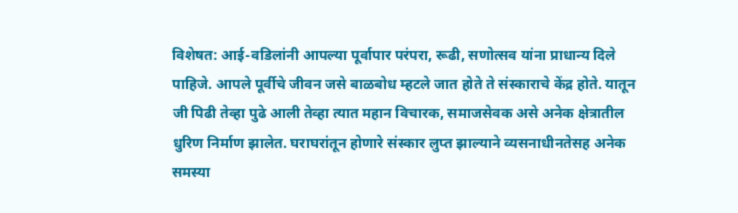विशेषत: आई-वडिलांनी आपल्या पूर्वापार परंपरा, रूढी, सणोत्सव यांना प्राधान्य दिले पाहिजे. आपले पूर्वीचे जीवन जसे बाळबोध म्हटले जात होते ते संस्काराचे केंद्र होते. यातून जी पिढी तेव्हा पुढे आली तेव्हा त्यात महान विचारक, समाजसेवक असे अनेक क्षेत्रातील धुरिण निर्माण झालेत. घराघरांतून होणारे संस्कार लुप्त झाल्याने व्यसनाधीनतेसह अनेक समस्या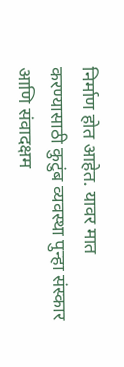निर्माण होत आहेत. यावर मात करण्यासाठी कुटुंब व्यवस्था पुन्हा संस्कार आणि संवादक्षम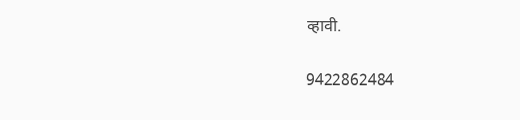व्हावी.

9422862484